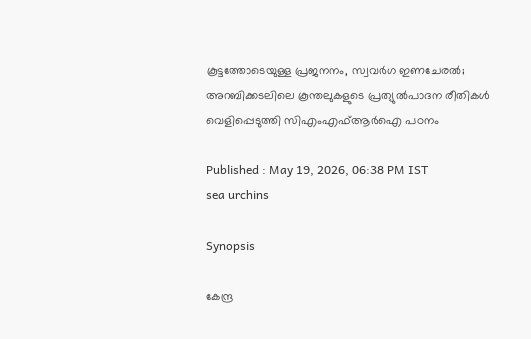കൂട്ടത്തോടെയുള്ള പ്രജനനം, സ്വവർഗ ഇണചേരൽ; അറബിക്കടലിലെ കൂന്തലുകളുടെ പ്രത്യുൽപാദന രീതികൾ വെളിപ്പെടുത്തി സിഎംഎഫ്ആർഐ പഠനം

Published : May 19, 2026, 06:38 PM IST
sea urchins

Synopsis

കേന്ദ്ര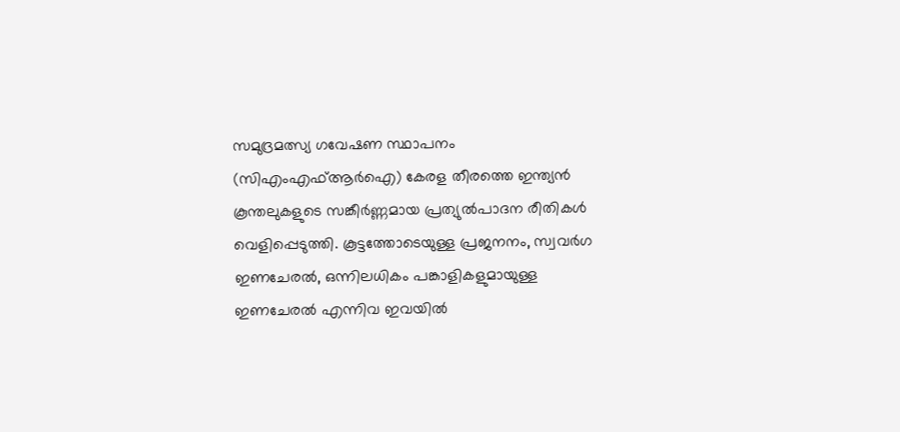സമുദ്രമത്സ്യ ഗവേഷണ സ്ഥാപനം (സിഎംഎഫ്ആർഐ) കേരള തീരത്തെ ഇന്ത്യൻ കൂന്തലുകളുടെ സങ്കീർണ്ണമായ പ്രത്യുൽപാദന രീതികൾ വെളിപ്പെടുത്തി. കൂട്ടത്തോടെയുള്ള പ്രജനനം, സ്വവർഗ ഇണചേരൽ, ഒന്നിലധികം പങ്കാളികളുമായുള്ള ഇണചേരൽ എന്നിവ ഇവയിൽ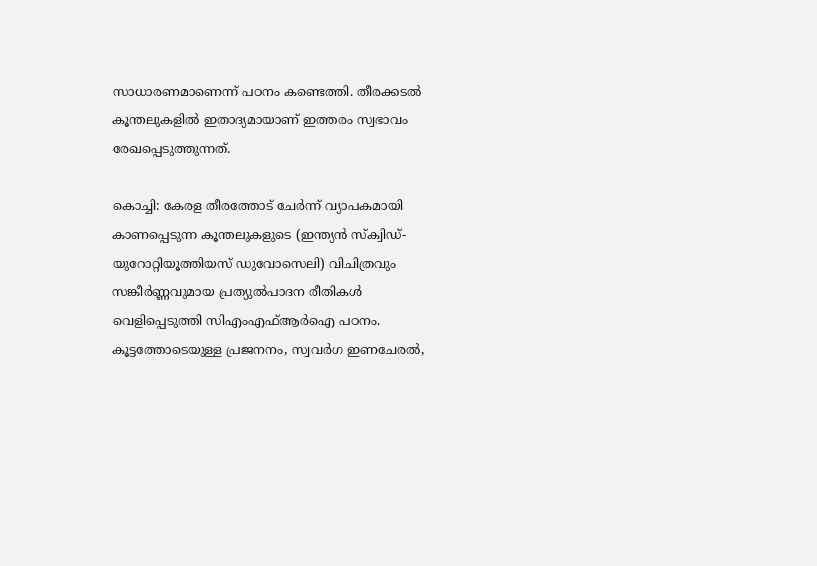സാധാരണമാണെന്ന് പഠനം കണ്ടെത്തി. തീരക്കടൽ കൂന്തലുകളിൽ ഇതാദ്യമായാണ് ഇത്തരം സ്വഭാവം രേഖപ്പെടുത്തുന്നത്.

കൊച്ചി: കേരള തീരത്തോട് ചേർന്ന് വ്യാപകമായി കാണപ്പെടുന്ന കൂന്തലുകളുടെ (ഇന്ത്യൻ സ്‌ക്വിഡ്- യുറോറ്റിയൂത്തിയസ് ഡുവോസെലി) വിചിത്രവും സങ്കീർണ്ണവുമായ പ്രത്യുൽപാദന രീതികൾ വെളിപ്പെടുത്തി സിഎംഎഫ്ആർഐ പഠനം. കൂട്ടത്തോടെയുള്ള പ്രജനനം, സ്വവർഗ ഇണചേരൽ,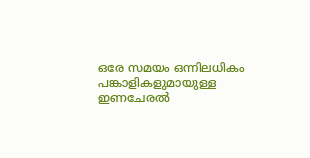ഒരേ സമയം ഒന്നിലധികം പങ്കാളികളുമായുള്ള ഇണചേരൽ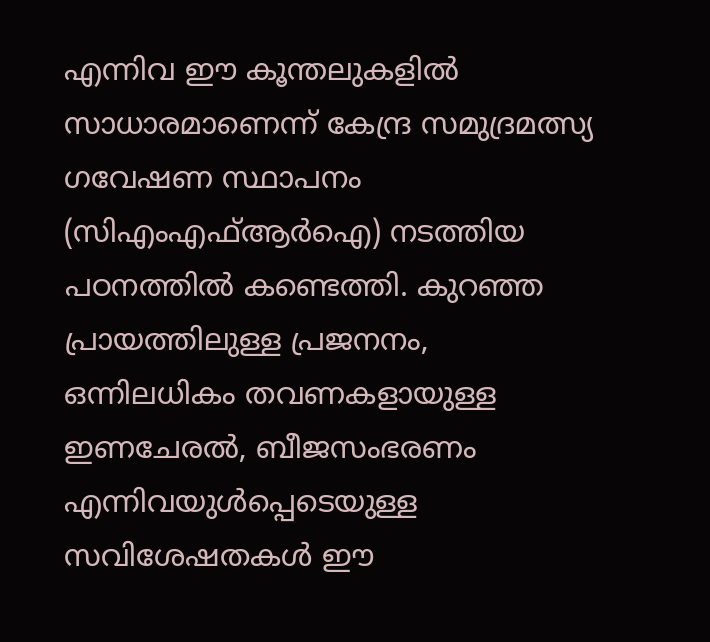എന്നിവ ഈ കൂന്തലുകളിൽ സാധാരമാണെന്ന് കേന്ദ്ര സമുദ്രമത്സ്യ ഗവേഷണ സ്ഥാപനം (സിഎംഎഫ്ആർഐ) നടത്തിയ പഠനത്തിൽ കണ്ടെത്തി. കുറഞ്ഞ പ്രായത്തിലുള്ള പ്രജനനം, ഒന്നിലധികം തവണകളായുള്ള ഇണചേരൽ, ബീജസംഭരണം എന്നിവയുൾപ്പെടെയുള്ള സവിശേഷതകൾ ഈ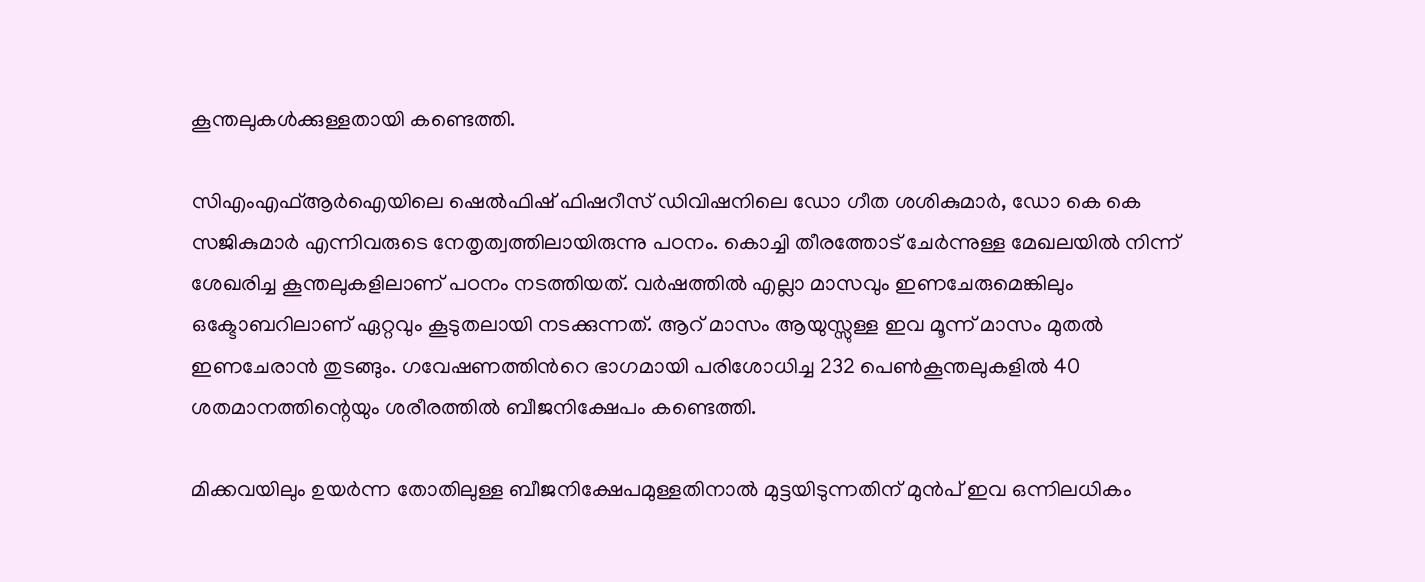കൂന്തലുകൾക്കുള്ളതായി കണ്ടെത്തി.

സിഎംഎഫ്ആർഐയിലെ ഷെൽഫിഷ് ഫിഷറീസ് ഡിവിഷനിലെ ഡോ ഗീത ശശികുമാർ, ഡോ കെ കെ സജികുമാർ എന്നിവരുടെ നേതൃത്വത്തിലായിരുന്നു പഠനം. കൊച്ചി തീരത്തോട് ചേർന്നുള്ള മേഖലയിൽ നിന്ന് ശേഖരിച്ച കൂന്തലുകളിലാണ് പഠനം നടത്തിയത്. വർഷത്തിൽ എല്ലാ മാസവും ഇണചേരുമെങ്കിലും ഒക്ടോബറിലാണ് ഏറ്റവും കൂടുതലായി നടക്കുന്നത്. ആറ് മാസം ആയുസ്സുള്ള ഇവ മൂന്ന് മാസം മുതൽ ഇണചേരാൻ തുടങ്ങും. ഗവേഷണത്തിന്‍റെ ഭാഗമായി പരിശോധിച്ച 232 പെൺകൂന്തലുകളിൽ 40 ശതമാനത്തിന്റെയും ശരീരത്തിൽ ബീജനിക്ഷേപം കണ്ടെത്തി.

മിക്കവയിലും ഉയർന്ന തോതിലുള്ള ബീജനിക്ഷേപമുള്ളതിനാൽ മുട്ടയിടുന്നതിന് മുൻപ് ഇവ ഒന്നിലധികം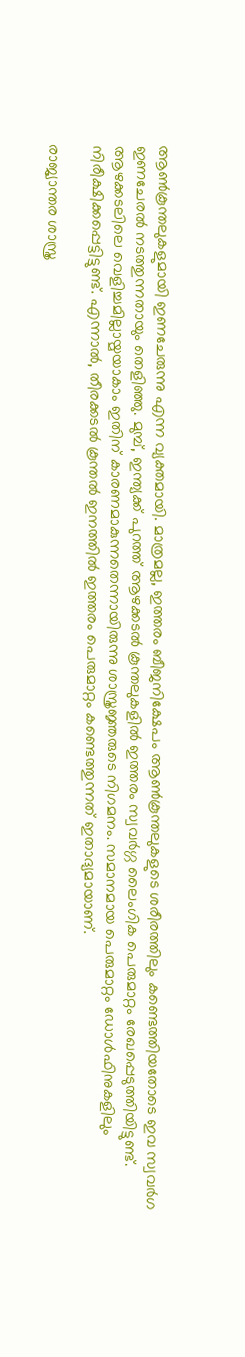ആൺകൂന്തലുകളുമായി ഇണചേരുന്നു എന്ന വ്യക്തമായി. മാത്രമല്ല, ഇത്തരം ബീജനിക്ഷേപം ആൺകൂന്തലുകളുടെ ശരീരത്തിലും കണ്ടെത്തിയതോടെ ഇവ സ്വവർഗ ഇണചേരൽ നടത്തുന്നതായും തെളിഞ്ഞു. മുമ്പ്, ഇന്ത്യക്ക് പുറത്ത് ആഴക്കടൽ കൂന്തലുകളിൽ ഇത്തരം സ്വവർഗ്ഗ ലൈംഗിക പെരുമാറ്റം രേഖപ്പെടുത്തിയിട്ടുണ്ട്. ആഴക്കടലിലെ വെളിച്ചമില്ലായ്മയാകാം ഇതിന് കാരണമാകുന്നതെന്നായിരുന്നു ശാസ്ത്രജ്ഞരുടെ നിഗമനം. സമാനമായ പെരുമാറ്റം ഡോൾഫിനുകളിലും നിരീക്ഷിക്കപ്പെട്ടിട്ടുണ്ട്. എന്നാൽ, തീരക്കടൽ കൂന്തൽ ഇനത്തിൽ ഇത്തരം പെരുമാറ്റം കണ്ടെത്തുന്നത് ഇതാദ്യമായാണ്.

രാജ്യാന്തര ശാസ്ത്ര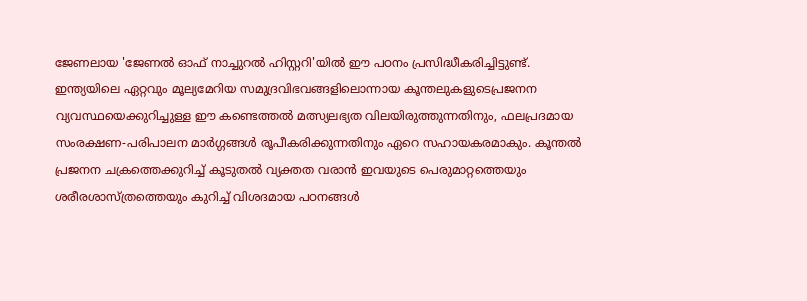ജേണലായ 'ജേണൽ ഓഫ് നാച്ചുറൽ ഹിസ്റ്ററി'യിൽ ഈ പഠനം പ്രസിദ്ധീകരിച്ചിട്ടുണ്ട്. ഇന്ത്യയിലെ ഏറ്റവും മൂല്യമേറിയ സമുദ്രവിഭവങ്ങളിലൊന്നായ കൂന്തലുകളുടെപ്രജനന വ്യവസ്ഥയെക്കുറിച്ചുള്ള ഈ കണ്ടെത്തൽ മത്സ്യലഭ്യത വിലയിരുത്തുന്നതിനും, ഫലപ്രദമായ സംരക്ഷണ-പരിപാലന മാർഗ്ഗങ്ങൾ രൂപീകരിക്കുന്നതിനും ഏറെ സഹായകരമാകും. കൂന്തൽ പ്രജനന ചക്രത്തെക്കുറിച്ച് കൂടുതൽ വ്യക്തത വരാൻ ഇവയുടെ പെരുമാറ്റത്തെയും ശരീരശാസ്ത്രത്തെയും കുറിച്ച് വിശദമായ പഠനങ്ങൾ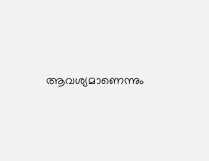ആവശ്യമാണെന്നും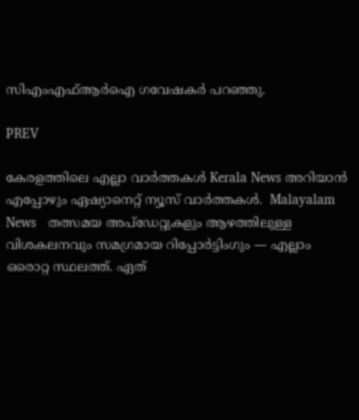സിഎംഎഫ്ആർഐ ഗവേഷകർ പറഞ്ഞു.

PREV

കേരളത്തിലെ എല്ലാ വാർത്തകൾ Kerala News അറിയാൻ  എപ്പോഴും ഏഷ്യാനെറ്റ് ന്യൂസ് വാർത്തകൾ.  Malayalam News   തത്സമയ അപ്‌ഡേറ്റുകളും ആഴത്തിലുള്ള വിശകലനവും സമഗ്രമായ റിപ്പോർട്ടിംഗും — എല്ലാം ഒരൊറ്റ സ്ഥലത്ത്. ഏത്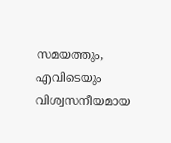സമയത്തും, എവിടെയും വിശ്വസനീയമായ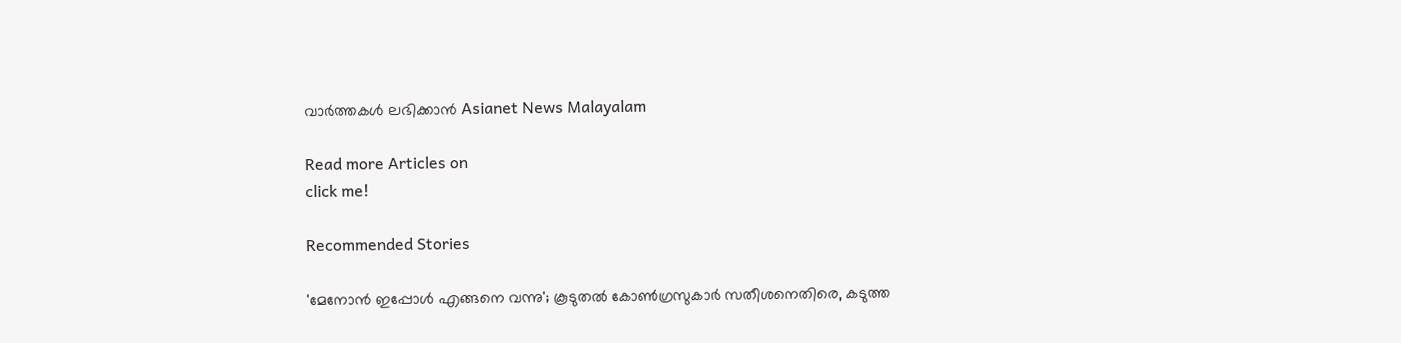വാർത്തകൾ ലഭിക്കാൻ Asianet News Malayalam

Read more Articles on
click me!

Recommended Stories

'മേനോൻ ഇപ്പോൾ എങ്ങനെ വന്നു'; കൂടുതൽ കോൺഗ്രസുകാർ സതീശനെതിരെ, കടുത്ത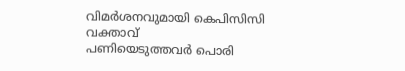വിമർശനവുമായി കെപിസിസി വക്താവ്
പണിയെടുത്തവർ പൊരി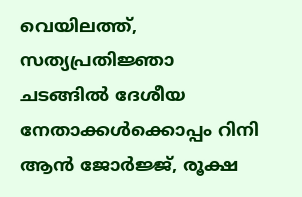വെയിലത്ത്, സത്യപ്രതിജ്ഞാ ചടങ്ങിൽ ദേശീയ നേതാക്കൾക്കൊപ്പം റിനി ആൻ ജോർജ്ജ്, രൂക്ഷ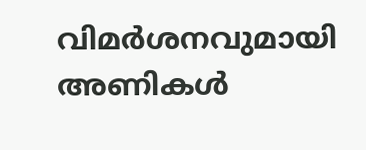വിമർശനവുമായി അണികൾ